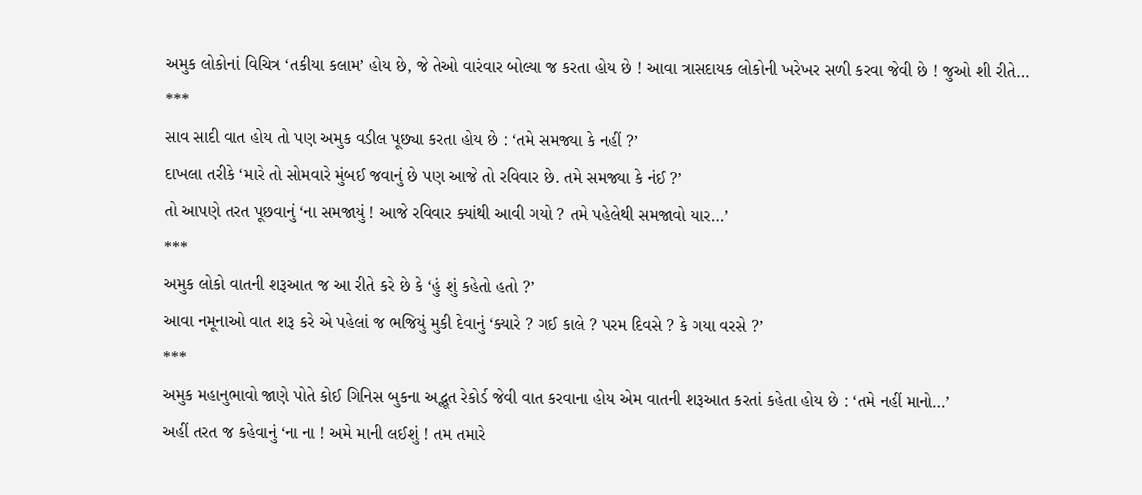અમુક લોકોનાં વિચિત્ર ‘તકીયા કલામ’ હોય છે, જે તેઓ વારંવાર બોલ્યા જ કરતા હોય છે ! આવા ત્રાસદાયક લોકોની ખરેખર સળી કરવા જેવી છે ! જુઓ શી રીતે…
***
સાવ સાદી વાત હોય તો પણ અમુક વડીલ પૂછ્યા કરતા હોય છે : ‘તમે સમજ્યા કે નહીં ?’
દાખલા તરીકે ‘મારે તો સોમવારે મુંબઈ જવાનું છે પણ આજે તો રવિવાર છે. તમે સમજ્યા કે નંઈ ?’
તો આપણે તરત પૂછવાનું ‘ના સમજાયું ! આજે રવિવાર ક્યાંથી આવી ગયો ? તમે પહેલેથી સમજાવો યાર…’
***
અમુક લોકો વાતની શરૂઆત જ આ રીતે કરે છે કે ‘હું શું કહેતો હતો ?’
આવા નમૂનાઓ વાત શરૂ કરે એ પહેલાં જ ભજિયું મુકી દેવાનું ‘ક્યારે ? ગઈ કાલે ? પરમ દિવસે ? કે ગયા વરસે ?’
***
અમુક મહાનુભાવો જાણે પોતે કોઈ ગિનિસ બુકના અદ્ભૂત રેકોર્ડ જેવી વાત કરવાના હોય એમ વાતની શરૂઆત કરતાં કહેતા હોય છે : ‘તમે નહીં માનો…’
અહીં તરત જ કહેવાનું ‘ના ના ! અમે માની લઈશું ! તમ તમારે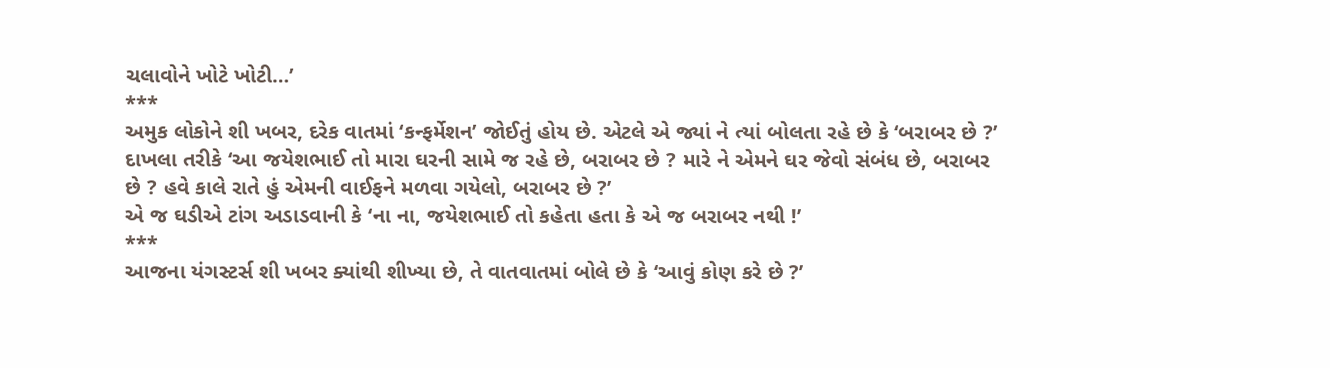ચલાવોને ખોટે ખોટી…’
***
અમુક લોકોને શી ખબર, દરેક વાતમાં ‘કન્ફર્મેશન’ જોઈતું હોય છે. એટલે એ જ્યાં ને ત્યાં બોલતા રહે છે કે ‘બરાબર છે ?’
દાખલા તરીકે ‘આ જયેશભાઈ તો મારા ઘરની સામે જ રહે છે, બરાબર છે ? મારે ને એમને ઘર જેવો સંબંધ છે, બરાબર છે ? હવે કાલે રાતે હું એમની વાઈફને મળવા ગયેલો, બરાબર છે ?’
એ જ ઘડીએ ટાંગ અડાડવાની કે ‘ના ના, જયેશભાઈ તો કહેતા હતા કે એ જ બરાબર નથી !’
***
આજના યંગસ્ટર્સ શી ખબર ક્યાંથી શીખ્યા છે, તે વાતવાતમાં બોલે છે કે ‘આવું કોણ કરે છે ?’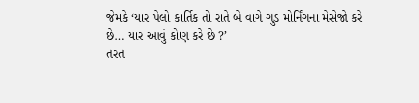જેમકે ‘યાર પેલો કાર્તિક તો રાતે બે વાગે ગુડ મોર્નિંગના મેસેજો કરે છે… યાર આવું કોણ કરે છે ?’
તરત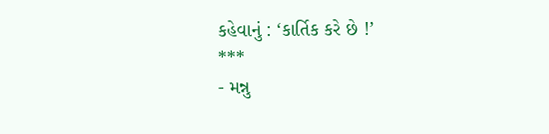કહેવાનું : ‘કાર્તિક કરે છે !’
***
- મન્નુ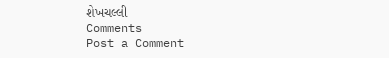શેખચલ્લી
Comments
Post a Comment